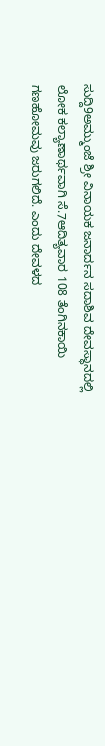ಸುದ್ದಿ9ಅಮ್ಮುಂಜೆ ಶ್ರೀ ವಿನಾಯಕ ಜನಾರ್ದನ ಸದಾಶಿವ ದೇವಸ್ಥಾನದಲ್ಲಿ ಲೋಕ ಕಲ್ಯಾಣಾರ್ಥವಾಗಿ ಸೆ.7ಆದಿತ್ಯವಾರ 108 ತೆಂಗಿನಕಾಯಿ ಗಣಹೋಮವು ಜರುಗಲಿದೆ. ಎಂದು ದೇವಳದ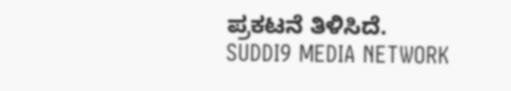ಪ್ರಕಟನೆ ತಿಳಿಸಿದೆ.
SUDDI9 MEDIA NETWORK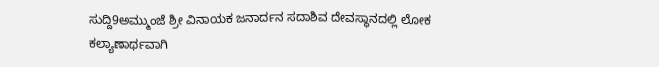ಸುದ್ದಿ9ಅಮ್ಮುಂಜೆ ಶ್ರೀ ವಿನಾಯಕ ಜನಾರ್ದನ ಸದಾಶಿವ ದೇವಸ್ಥಾನದಲ್ಲಿ ಲೋಕ ಕಲ್ಯಾಣಾರ್ಥವಾಗಿ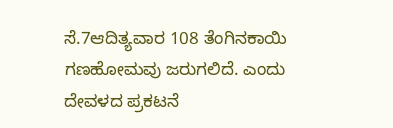ಸೆ.7ಆದಿತ್ಯವಾರ 108 ತೆಂಗಿನಕಾಯಿ ಗಣಹೋಮವು ಜರುಗಲಿದೆ. ಎಂದು ದೇವಳದ ಪ್ರಕಟನೆ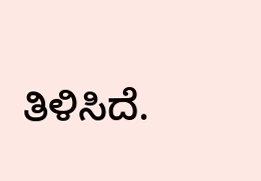ತಿಳಿಸಿದೆ.